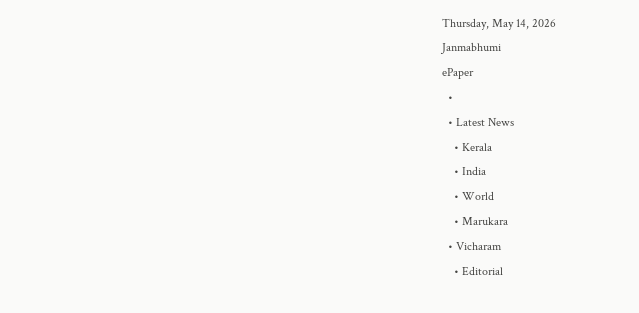Thursday, May 14, 2026
Janmabhumi
ePaper
  •
  • Latest News
    • Kerala
    • India
    • World
    • Marukara
  • Vicharam
    • Editorial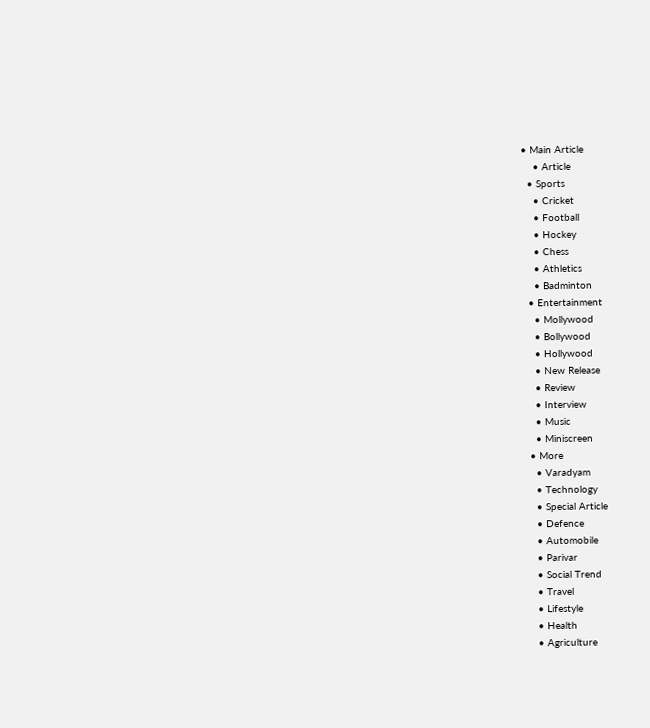• Main Article
    • Article
  • Sports
    • Cricket
    • Football
    • Hockey
    • Chess
    • Athletics
    • Badminton
  • Entertainment
    • Mollywood
    • Bollywood
    • Hollywood
    • New Release
    • Review
    • Interview
    • Music
    • Miniscreen
  • More
    • Varadyam
    • Technology
    • Special Article
    • Defence
    • Automobile
    • Parivar
    • Social Trend
    • Travel
    • Lifestyle
    • Health
    • Agriculture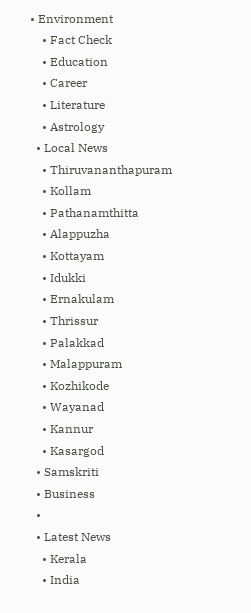• Environment
    • Fact Check
    • Education
    • Career
    • Literature
    • Astrology
  • Local News
    • Thiruvananthapuram
    • Kollam
    • Pathanamthitta
    • Alappuzha
    • Kottayam
    • Idukki
    • Ernakulam
    • Thrissur
    • Palakkad
    • Malappuram
    • Kozhikode
    • Wayanad
    • Kannur
    • Kasargod
  • Samskriti
  • Business
  •
  • Latest News
    • Kerala
    • India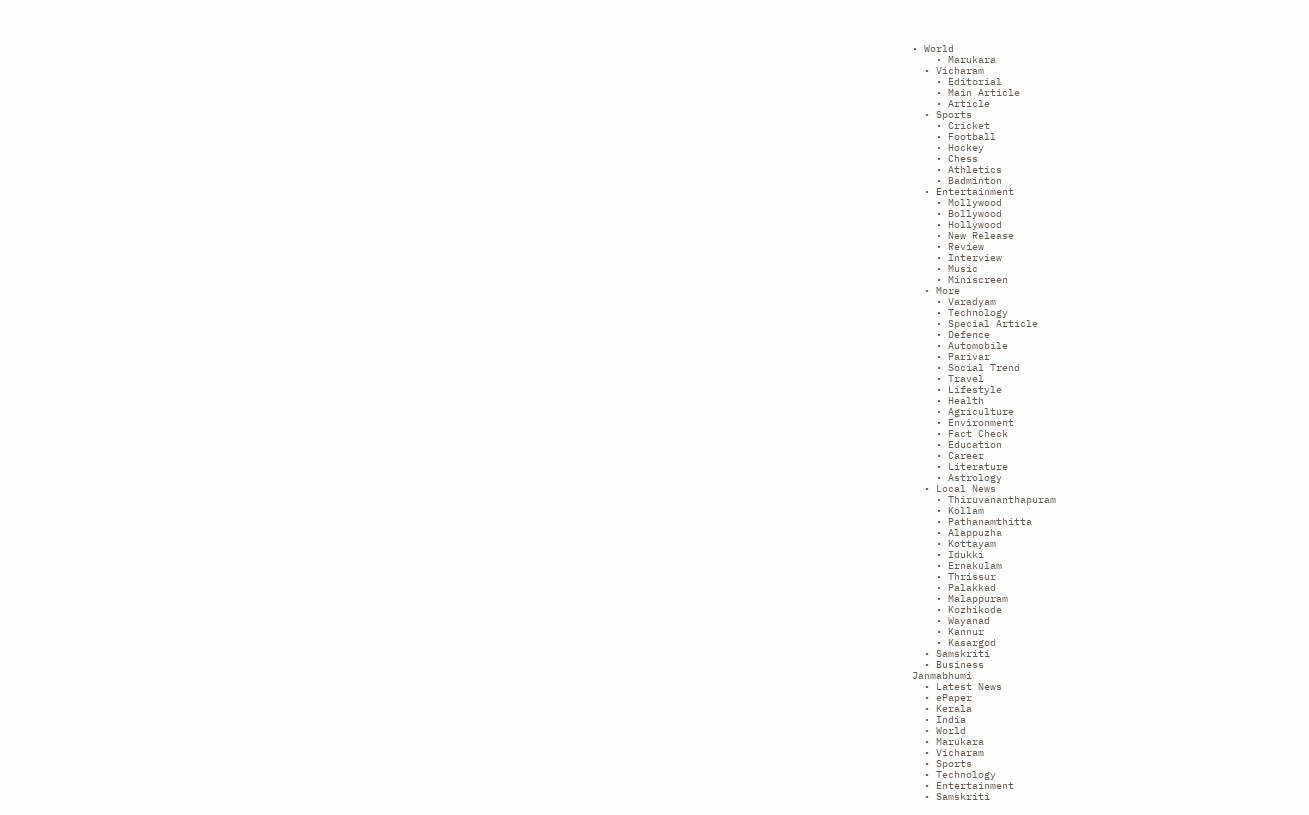• World
    • Marukara
  • Vicharam
    • Editorial
    • Main Article
    • Article
  • Sports
    • Cricket
    • Football
    • Hockey
    • Chess
    • Athletics
    • Badminton
  • Entertainment
    • Mollywood
    • Bollywood
    • Hollywood
    • New Release
    • Review
    • Interview
    • Music
    • Miniscreen
  • More
    • Varadyam
    • Technology
    • Special Article
    • Defence
    • Automobile
    • Parivar
    • Social Trend
    • Travel
    • Lifestyle
    • Health
    • Agriculture
    • Environment
    • Fact Check
    • Education
    • Career
    • Literature
    • Astrology
  • Local News
    • Thiruvananthapuram
    • Kollam
    • Pathanamthitta
    • Alappuzha
    • Kottayam
    • Idukki
    • Ernakulam
    • Thrissur
    • Palakkad
    • Malappuram
    • Kozhikode
    • Wayanad
    • Kannur
    • Kasargod
  • Samskriti
  • Business
Janmabhumi
  • Latest News
  • ePaper
  • Kerala
  • India
  • World
  • Marukara
  • Vicharam
  • Sports
  • Technology
  • Entertainment
  • Samskriti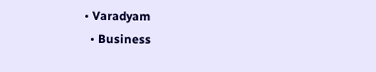• Varadyam
  • Business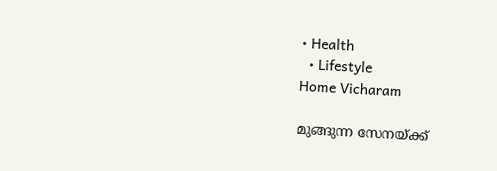• Health
  • Lifestyle
Home Vicharam

മുങ്ങുന്ന സേനയ്‌ക്ക്‌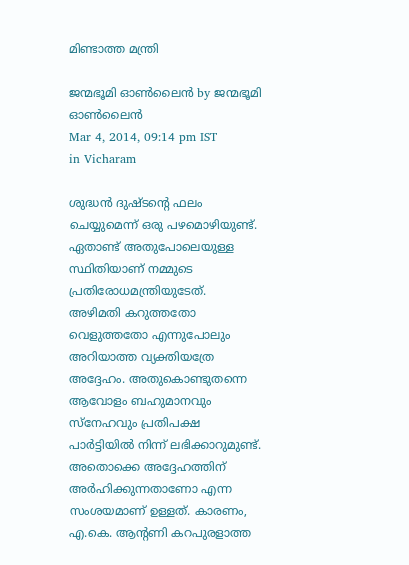മിണ്ടാത്ത മന്ത്രി

ജന്മഭൂമി ഓണ്‍ലൈന്‍ by ജന്മഭൂമി ഓണ്‍ലൈന്‍
Mar 4, 2014, 09:14 pm IST
in Vicharam

ശുദ്ധന്‍ ദുഷ്ടന്റെ ഫലം ചെയ്യുമെന്ന്‌ ഒരു പഴമൊഴിയുണ്ട്‌. ഏതാണ്ട്‌ അതുപോലെയുള്ള സ്ഥിതിയാണ്‌ നമ്മുടെ പ്രതിരോധമന്ത്രിയുടേത്‌. അഴിമതി കറുത്തതോ വെളുത്തതോ എന്നുപോലും അറിയാത്ത വ്യക്തിയത്രേ അദ്ദേഹം. അതുകൊണ്ടുതന്നെ ആവോളം ബഹുമാനവും സ്നേഹവും പ്രതിപക്ഷ പാര്‍ട്ടിയില്‍ നിന്ന്‌ ലഭിക്കാറുമുണ്ട്‌. അതൊക്കെ അദ്ദേഹത്തിന്‌ അര്‍ഹിക്കുന്നതാണോ എന്ന സംശയമാണ്‌ ഉള്ളത്‌. കാരണം, എ.കെ. ആന്റണി കറപുരളാത്ത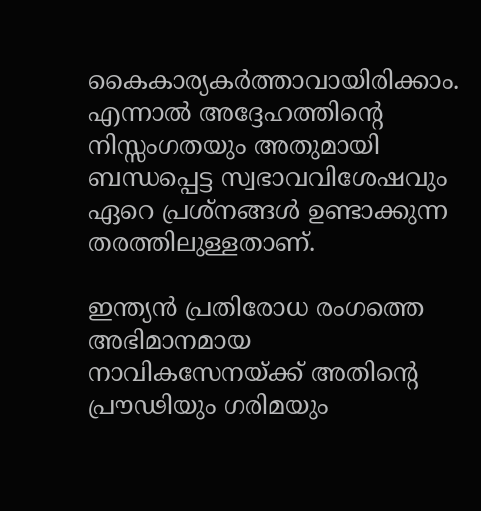കൈകാര്യകര്‍ത്താവായിരിക്കാം. എന്നാല്‍ അദ്ദേഹത്തിന്റെ നിസ്സംഗതയും അതുമായി ബന്ധപ്പെട്ട സ്വഭാവവിശേഷവും ഏറെ പ്രശ്നങ്ങള്‍ ഉണ്ടാക്കുന്ന തരത്തിലുള്ളതാണ്‌.

ഇന്ത്യന്‍ പ്രതിരോധ രംഗത്തെ അഭിമാനമായ നാവികസേനയ്‌ക്ക്‌ അതിന്റെ പ്രൗഢിയും ഗരിമയും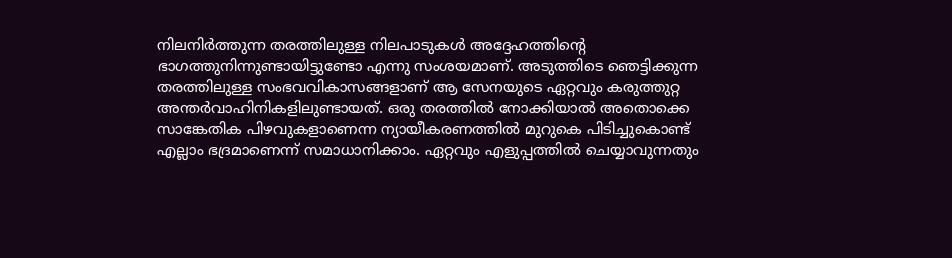നിലനിര്‍ത്തുന്ന തരത്തിലുള്ള നിലപാടുകള്‍ അദ്ദേഹത്തിന്റെ ഭാഗത്തുനിന്നുണ്ടായിട്ടുണ്ടോ എന്നു സംശയമാണ്‌. അടുത്തിടെ ഞെട്ടിക്കുന്ന തരത്തിലുള്ള സംഭവവികാസങ്ങളാണ്‌ ആ സേനയുടെ ഏറ്റവും കരുത്തുറ്റ അന്തര്‍വാഹിനികളിലുണ്ടായത്‌. ഒരു തരത്തില്‍ നോക്കിയാല്‍ അതൊക്കെ സാങ്കേതിക പിഴവുകളാണെന്ന ന്യായീകരണത്തില്‍ മുറുകെ പിടിച്ചുകൊണ്ട്‌ എല്ലാം ഭദ്രമാണെന്ന്‌ സമാധാനിക്കാം. ഏറ്റവും എളുപ്പത്തില്‍ ചെയ്യാവുന്നതും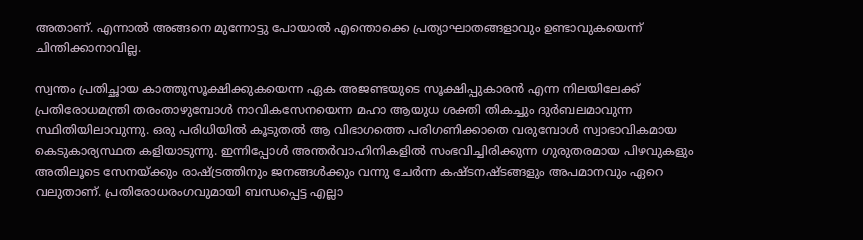അതാണ്‌. എന്നാല്‍ അങ്ങനെ മുന്നോട്ടു പോയാല്‍ എന്തൊക്കെ പ്രത്യാഘാതങ്ങളാവും ഉണ്ടാവുകയെന്ന്‌ ചിന്തിക്കാനാവില്ല.

സ്വന്തം പ്രതിച്ഛായ കാത്തുസൂക്ഷിക്കുകയെന്ന ഏക അജണ്ടയുടെ സൂക്ഷിപ്പുകാരന്‍ എന്ന നിലയിലേക്ക്‌ പ്രതിരോധമന്ത്രി തരംതാഴുമ്പോള്‍ നാവികസേനയെന്ന മഹാ ആയുധ ശക്തി തികച്ചും ദുര്‍ബലമാവുന്ന സ്ഥിതിയിലാവുന്നു. ഒരു പരിധിയില്‍ കൂടുതല്‍ ആ വിഭാഗത്തെ പരിഗണിക്കാതെ വരുമ്പോള്‍ സ്വാഭാവികമായ കെടുകാര്യസ്ഥത കളിയാടുന്നു. ഇന്നിപ്പോള്‍ അന്തര്‍വാഹിനികളില്‍ സംഭവിച്ചിരിക്കുന്ന ഗുരുതരമായ പിഴവുകളും അതിലൂടെ സേനയ്‌ക്കും രാഷ്‌ട്രത്തിനും ജനങ്ങള്‍ക്കും വന്നു ചേര്‍ന്ന കഷ്ടനഷ്ടങ്ങളും അപമാനവും ഏറെ വലുതാണ്‌. പ്രതിരോധരംഗവുമായി ബന്ധപ്പെട്ട എല്ലാ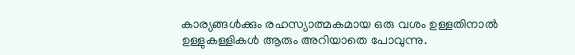കാര്യങ്ങള്‍ക്കും രഹസ്യാത്മകമായ ഒരു വശം ഉള്ളതിനാല്‍ ഉള്ളുകള്ളികള്‍ ആരും അറിയാതെ പോവുന്നു.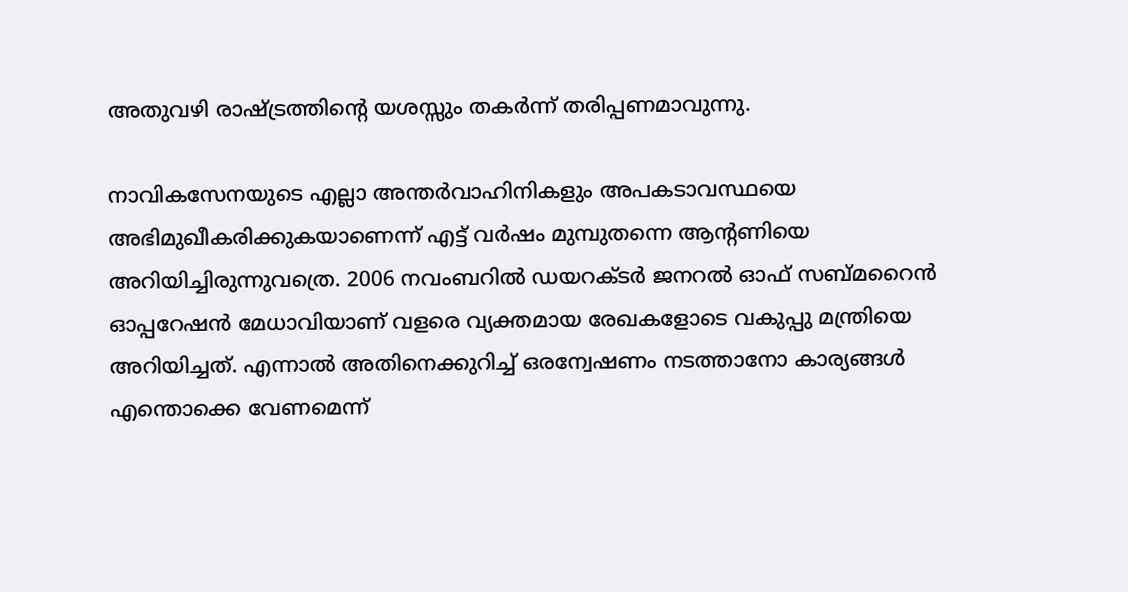അതുവഴി രാഷ്‌ട്രത്തിന്റെ യശസ്സും തകര്‍ന്ന്‌ തരിപ്പണമാവുന്നു.

നാവികസേനയുടെ എല്ലാ അന്തര്‍വാഹിനികളും അപകടാവസ്ഥയെ അഭിമുഖീകരിക്കുകയാണെന്ന്‌ എട്ട്‌ വര്‍ഷം മുമ്പുതന്നെ ആന്റണിയെ അറിയിച്ചിരുന്നുവത്രെ. 2006 നവംബറില്‍ ഡയറക്ടര്‍ ജനറല്‍ ഓഫ്‌ സബ്മറൈന്‍ ഓപ്പറേഷന്‍ മേധാവിയാണ്‌ വളരെ വ്യക്തമായ രേഖകളോടെ വകുപ്പു മന്ത്രിയെ അറിയിച്ചത്‌. എന്നാല്‍ അതിനെക്കുറിച്ച്‌ ഒരന്വേഷണം നടത്താനോ കാര്യങ്ങള്‍ എന്തൊക്കെ വേണമെന്ന്‌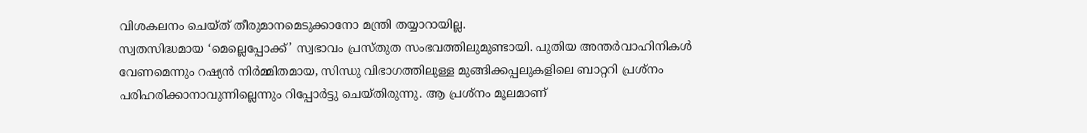വിശകലനം ചെയ്ത്‌ തീരുമാനമെടുക്കാനോ മന്ത്രി തയ്യാറായില്ല.
സ്വതസിദ്ധമായ ‘മെല്ലെപ്പോക്ക്‌’ സ്വഭാവം പ്രസ്തുത സംഭവത്തിലുമുണ്ടായി. പുതിയ അന്തര്‍വാഹിനികള്‍ വേണമെന്നും റഷ്യന്‍ നിര്‍മ്മിതമായ, സിന്ധു വിഭാഗത്തിലുള്ള മുങ്ങിക്കപ്പലുകളിലെ ബാറ്ററി പ്രശ്നം പരിഹരിക്കാനാവുന്നില്ലെന്നും റിപ്പോര്‍ട്ടു ചെയ്തിരുന്നു. ആ പ്രശ്നം മൂലമാണ്‌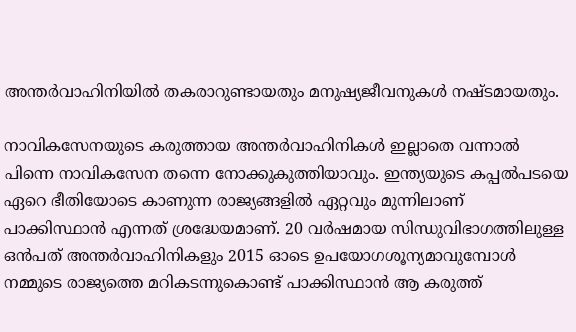അന്തര്‍വാഹിനിയില്‍ തകരാറുണ്ടായതും മനുഷ്യജീവനുകള്‍ നഷ്ടമായതും.

നാവികസേനയുടെ കരുത്തായ അന്തര്‍വാഹിനികള്‍ ഇല്ലാതെ വന്നാല്‍ പിന്നെ നാവികസേന തന്നെ നോക്കുകുത്തിയാവും. ഇന്ത്യയുടെ കപ്പല്‍പടയെ ഏറെ ഭീതിയോടെ കാണുന്ന രാജ്യങ്ങളില്‍ ഏറ്റവും മുന്നിലാണ്‌ പാക്കിസ്ഥാന്‍ എന്നത്‌ ശ്രദ്ധേയമാണ്‌. 20 വര്‍ഷമായ സിന്ധുവിഭാഗത്തിലുള്ള ഒന്‍പത്‌ അന്തര്‍വാഹിനികളും 2015 ഓടെ ഉപയോഗശൂന്യമാവുമ്പോള്‍ നമ്മുടെ രാജ്യത്തെ മറികടന്നുകൊണ്ട്‌ പാക്കിസ്ഥാന്‍ ആ കരുത്ത്‌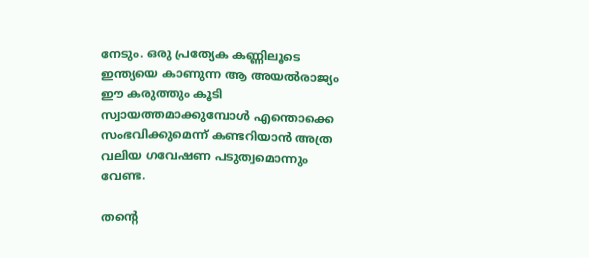നേടും. ഒരു പ്രത്യേക കണ്ണിലൂടെ ഇന്ത്യയെ കാണുന്ന ആ അയല്‍രാജ്യം ഈ കരുത്തും കൂടി സ്വായത്തമാക്കുമ്പോള്‍ എന്തൊക്കെ സംഭവിക്കുമെന്ന്‌ കണ്ടറിയാന്‍ അത്ര വലിയ ഗവേഷണ പടുത്വമൊന്നും വേണ്ട.

തന്റെ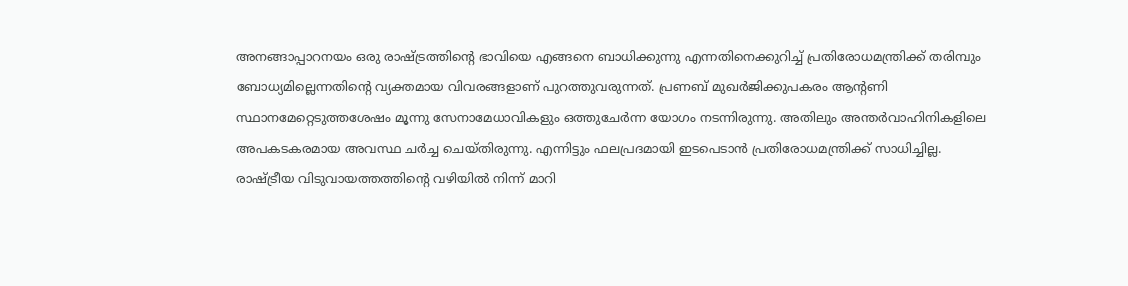അനങ്ങാപ്പാറനയം ഒരു രാഷ്‌ട്രത്തിന്റെ ഭാവിയെ എങ്ങനെ ബാധിക്കുന്നു എന്നതിനെക്കുറിച്ച്‌ പ്രതിരോധമന്ത്രിക്ക്‌ തരിമ്പും ബോധ്യമില്ലെന്നതിന്റെ വ്യക്തമായ വിവരങ്ങളാണ്‌ പുറത്തുവരുന്നത്‌. പ്രണബ്‌ മുഖര്‍ജിക്കുപകരം ആന്റണി സ്ഥാനമേറ്റെടുത്തശേഷം മൂന്നു സേനാമേധാവികളും ഒത്തുചേര്‍ന്ന യോഗം നടന്നിരുന്നു. അതിലും അന്തര്‍വാഹിനികളിലെ അപകടകരമായ അവസ്ഥ ചര്‍ച്ച ചെയ്തിരുന്നു. എന്നിട്ടും ഫലപ്രദമായി ഇടപെടാന്‍ പ്രതിരോധമന്ത്രിക്ക്‌ സാധിച്ചില്ല. രാഷ്‌ട്രീയ വിടുവായത്തത്തിന്റെ വഴിയില്‍ നിന്ന്‌ മാറി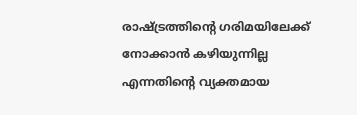രാഷ്‌ട്രത്തിന്റെ ഗരിമയിലേക്ക്‌ നോക്കാന്‍ കഴിയുന്നില്ല എന്നതിന്റെ വ്യക്തമായ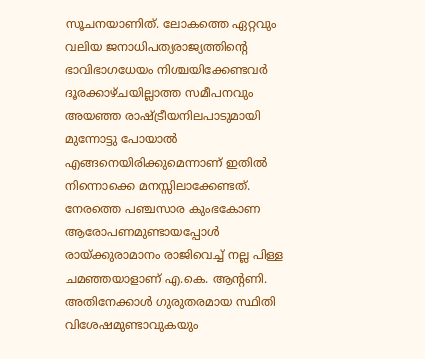സൂചനയാണിത്‌. ലോകത്തെ ഏറ്റവും വലിയ ജനാധിപത്യരാജ്യത്തിന്റെ ഭാവിഭാഗധേയം നിശ്ചയിക്കേണ്ടവര്‍ ദൂരക്കാഴ്ചയില്ലാത്ത സമീപനവും അയഞ്ഞ രാഷ്‌ട്രീയനിലപാടുമായി മുന്നോട്ടു പോയാല്‍ എങ്ങനെയിരിക്കുമെന്നാണ്‌ ഇതില്‍ നിന്നൊക്കെ മനസ്സിലാക്കേണ്ടത്‌. നേരത്തെ പഞ്ചസാര കുംഭകോണ ആരോപണമുണ്ടായപ്പോള്‍ രായ്‌ക്കുരാമാനം രാജിവെച്ച്‌ നല്ല പിള്ള ചമഞ്ഞയാളാണ്‌ എ.കെ. ആന്റണി. അതിനേക്കാള്‍ ഗുരുതരമായ സ്ഥിതി വിശേഷമുണ്ടാവുകയും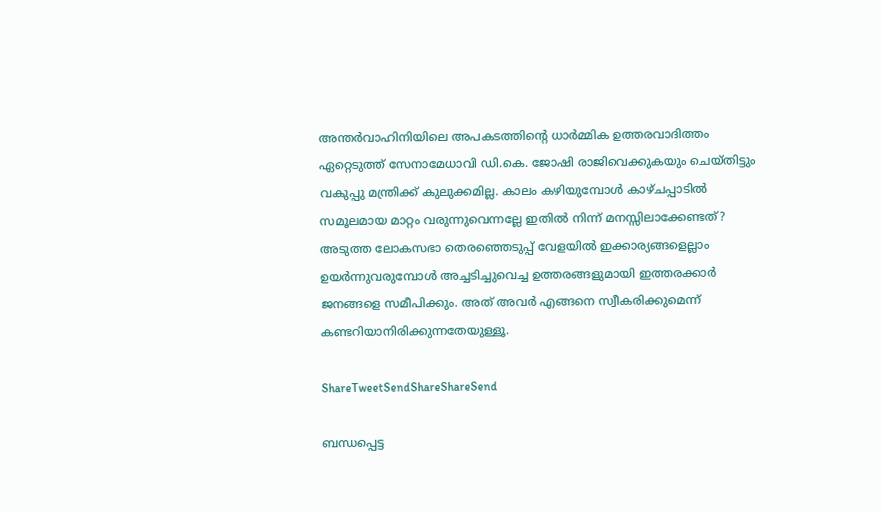അന്തര്‍വാഹിനിയിലെ അപകടത്തിന്റെ ധാര്‍മ്മിക ഉത്തരവാദിത്തം ഏറ്റെടുത്ത്‌ സേനാമേധാവി ഡി.കെ. ജോഷി രാജിവെക്കുകയും ചെയ്തിട്ടും വകുപ്പു മന്ത്രിക്ക്‌ കുലുക്കമില്ല. കാലം കഴിയുമ്പോള്‍ കാഴ്ചപ്പാടില്‍ സമൂലമായ മാറ്റം വരുന്നുവെന്നല്ലേ ഇതില്‍ നിന്ന്‌ മനസ്സിലാക്കേണ്ടത്‌? അടുത്ത ലോകസഭാ തെരഞ്ഞെടുപ്പ്‌ വേളയില്‍ ഇക്കാര്യങ്ങളെല്ലാം ഉയര്‍ന്നുവരുമ്പോള്‍ അച്ചടിച്ചുവെച്ച ഉത്തരങ്ങളുമായി ഇത്തരക്കാര്‍ ജനങ്ങളെ സമീപിക്കും. അത്‌ അവര്‍ എങ്ങനെ സ്വീകരിക്കുമെന്ന്‌ കണ്ടറിയാനിരിക്കുന്നതേയുള്ളൂ.

ShareTweetSendShareShareSend

ബന്ധപ്പെട്ട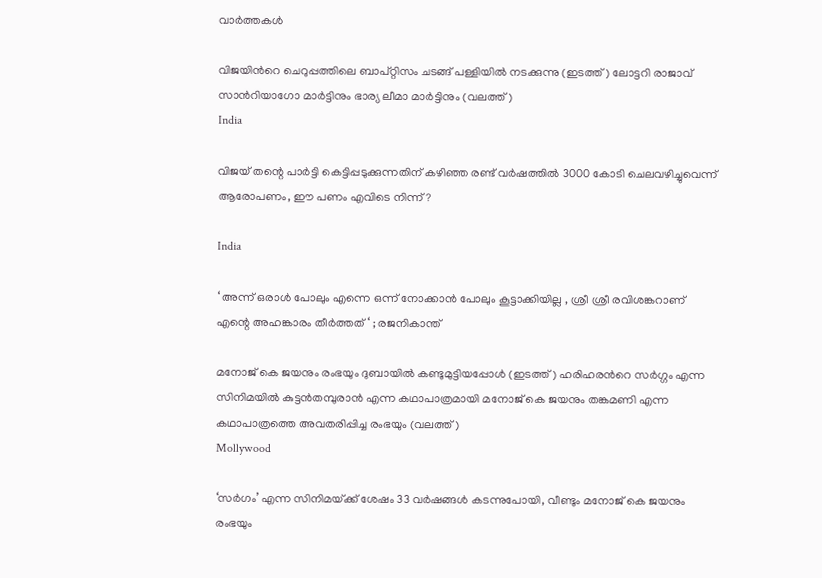വാര്‍ത്തകള്‍

വിജയിന്‍റെ ചെറുപ്പത്തിലെ ബാപ്റ്റിസം ചടങ്ങ് പള്ളിയില്‍ നടക്കുന്നു (ഇടത്ത്) ലോട്ടറി രാജാവ് സാന്‍റിയാഗോ മാര്‍ട്ടിനും ഭാര്യ ലീമാ മാര്‍ട്ടിനും (വലത്ത്)
India

വിജയ് തന്റെ പാര്‍ട്ടി കെട്ടിപ്പടുക്കുന്നതിന് കഴിഞ്ഞ രണ്ട് വര്‍ഷത്തില്‍ 3000 കോടി ചെലവഴിച്ചുവെന്ന് ആരോപണം, ഈ പണം എവിടെ നിന്ന്?

India

‘ അന്ന് ഒരാൾ പോലും എന്നെ ഒന്ന് നോക്കാൻ പോലും കൂട്ടാക്കിയില്ല , ശ്രീ ശ്രീ രവിശങ്കറാണ് എന്റെ അഹങ്കാരം തീർത്തത് ‘ ; രജനികാന്ത്

മനോജ് കെ ജയനും രംഭയും ദുബായില്‍ കണ്ടുമുട്ടിയപ്പോള്‍ (ഇടത്ത്) ഹരിഹരന്‍റെ സര്‍ഗ്ഗം എന്ന സിനിമയില്‍ കുട്ടന്‍തമ്പുരാന്‍ എന്ന കഥാപാത്രമായി മനോജ് കെ ജയനും തങ്കമണി എന്ന കഥാപാത്രത്തെ അവതരിപ്പിച്ച രംഭയും (വലത്ത്)
Mollywood

‘സര്‍ഗം’ എന്ന സിനിമയ്‌ക്ക് ശേഷം 33 വർഷങ്ങൾ കടന്നുപോയി, വീണ്ടും മനോജ് കെ ജയനും രംഭയും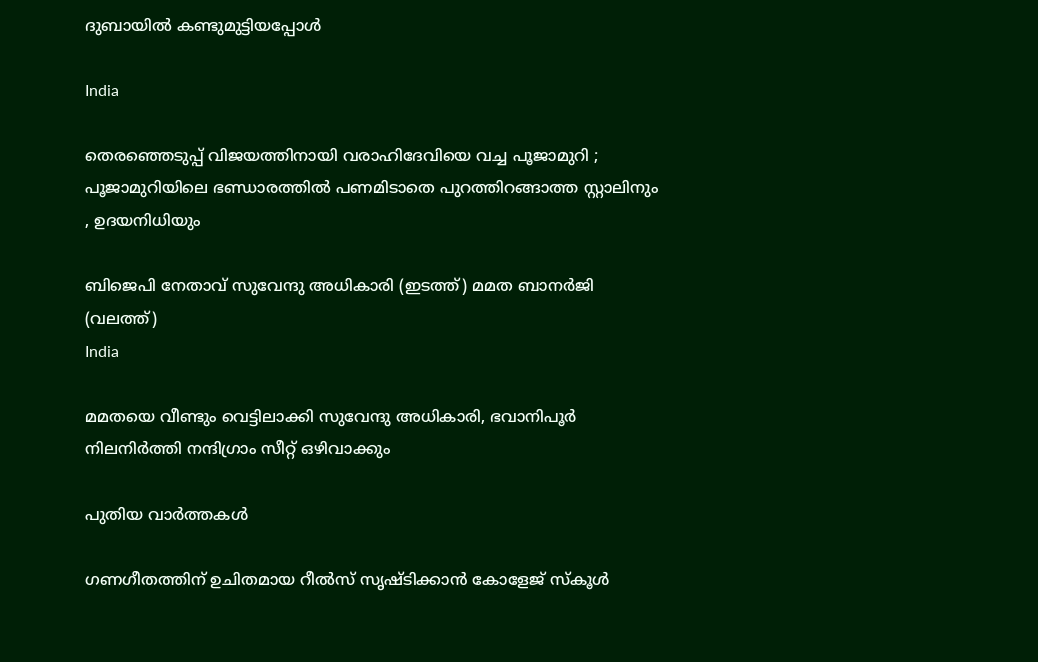ദുബായില്‍ കണ്ടുമുട്ടിയപ്പോള്‍

India

തെരഞ്ഞെടുപ്പ് വിജയത്തിനായി വരാഹിദേവിയെ വച്ച പൂജാമുറി ; പൂജാമുറിയിലെ ഭണ്ഡാരത്തിൽ പണമിടാതെ പുറത്തിറങ്ങാത്ത സ്റ്റാലിനും , ഉദയനിധിയും

ബിജെപി നേതാവ് സുവേന്ദു അധികാരി (ഇടത്ത്) മമത ബാനര്‍ജി (വലത്ത്)
India

മമതയെ വീണ്ടും വെട്ടിലാക്കി സുവേന്ദു അധികാരി, ഭവാനിപൂര്‍ നിലനിര്‍ത്തി നന്ദിഗ്രാം സീറ്റ് ഒഴിവാക്കും

പുതിയ വാര്‍ത്തകള്‍

ഗണഗീതത്തിന് ഉചിതമായ റീല്‍സ് സൃഷ്ടിക്കാന്‍ കോളേജ് സ്കൂള്‍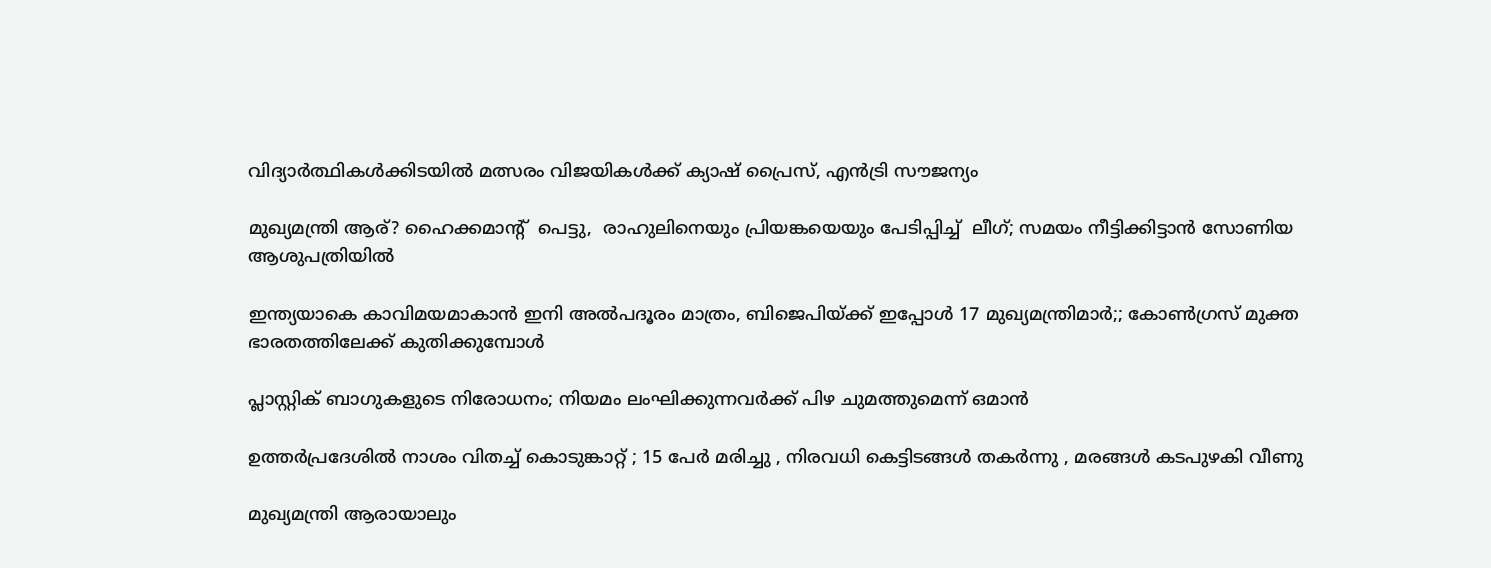വിദ്യാര്‍ത്ഥികള്‍ക്കിടയില്‍ മത്സരം വിജയികള്‍ക്ക് ക്യാഷ് പ്രൈസ്, എന്‍ട്രി സൗജന്യം

മുഖ്യമന്ത്രി ആര്? ഹൈക്കമാന്‍റ്  പെട്ടു,  രാഹുലിനെയും പ്രിയങ്കയെയും പേടിപ്പിച്ച്  ലീഗ്; സമയം നീട്ടിക്കിട്ടാന്‍ സോണിയ ആശുപത്രിയില്‍

ഇന്ത്യയാകെ കാവിമയമാകാന്‍ ഇനി അല്‍പദൂരം മാത്രം, ബിജെപിയ്‌ക്ക് ഇപ്പോള്‍ 17 മുഖ്യമന്ത്രിമാര്‍;; കോണ്‍ഗ്രസ് മുക്ത ഭാരതത്തിലേക്ക് കുതിക്കുമ്പോള്‍

പ്ലാസ്റ്റിക് ബാഗുകളുടെ നിരോധനം; നിയമം ലംഘിക്കുന്നവർക്ക് പിഴ ചുമത്തുമെന്ന് ഒമാൻ

ഉത്തർപ്രദേശിൽ നാശം വിതച്ച് കൊടുങ്കാറ്റ് ; 15 പേർ മരിച്ചു , നിരവധി കെട്ടിടങ്ങൾ തകർന്നു , മരങ്ങൾ കടപുഴകി വീണു

മുഖ്യമന്ത്രി ആരായാലും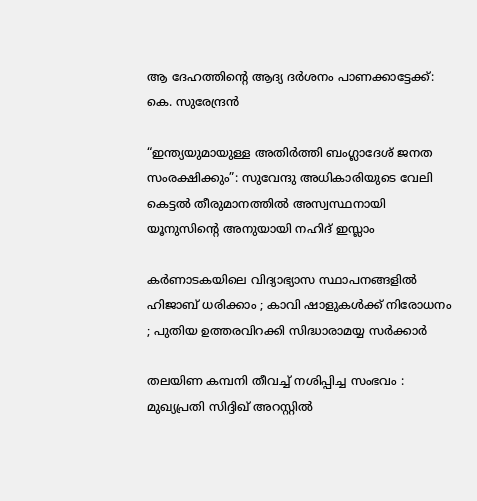ആ ദേഹത്തിന്റെ ആദ്യ ദര്‍ശനം പാണക്കാട്ടേക്ക്: കെ. സുരേന്ദ്രന്‍

“ഇന്ത്യയുമായുള്ള അതിർത്തി ബംഗ്ലാദേശ് ജനത സംരക്ഷിക്കും”: സുവേന്ദു അധികാരിയുടെ വേലി കെട്ടൽ തീരുമാനത്തിൽ അസ്വസ്ഥനായി യൂനുസിന്റെ അനുയായി നഹിദ് ഇസ്ലാം

കർണാടകയിലെ വിദ്യാഭ്യാസ സ്ഥാപനങ്ങളിൽ ഹിജാബ് ധരിക്കാം ; കാവി ഷാളുകൾക്ക് നിരോധനം ; പുതിയ ഉത്തരവിറക്കി സിദ്ധാരാമയ്യ സർക്കാർ

തലയിണ കമ്പനി തീവച്ച് നശിപ്പിച്ച സംഭവം : മുഖ്യപ്രതി സിദ്ദിഖ് അറസ്റ്റിൽ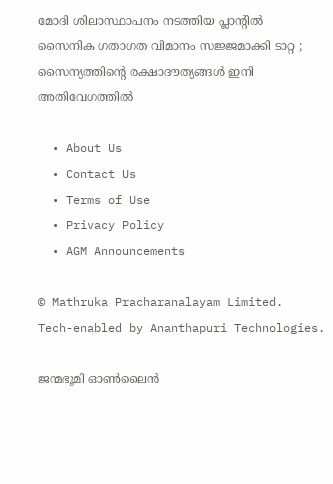മോദി ശിലാസ്ഥാപനം നടത്തിയ പ്ലാന്റിൽ സൈനിക ഗതാഗത വിമാനം സജ്ജമാക്കി ടാറ്റ ; സൈന്യത്തിന്റെ രക്ഷാദൗത്യങ്ങൾ ഇനി അതിവേഗത്തിൽ

  • About Us
  • Contact Us
  • Terms of Use
  • Privacy Policy
  • AGM Announcements

© Mathruka Pracharanalayam Limited.
Tech-enabled by Ananthapuri Technologies.

ജന്മഭൂമി ഓണ്‍ലൈന്‍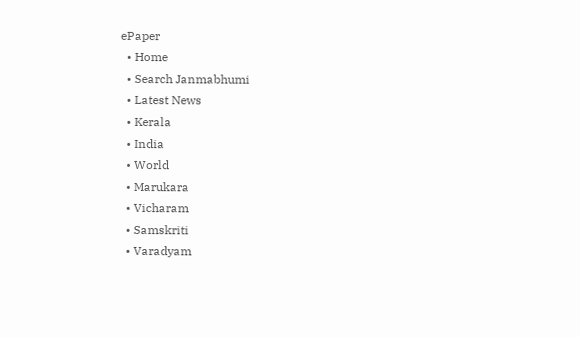ePaper
  • Home
  • Search Janmabhumi
  • Latest News
  • Kerala
  • India
  • World
  • Marukara
  • Vicharam
  • Samskriti
  • Varadyam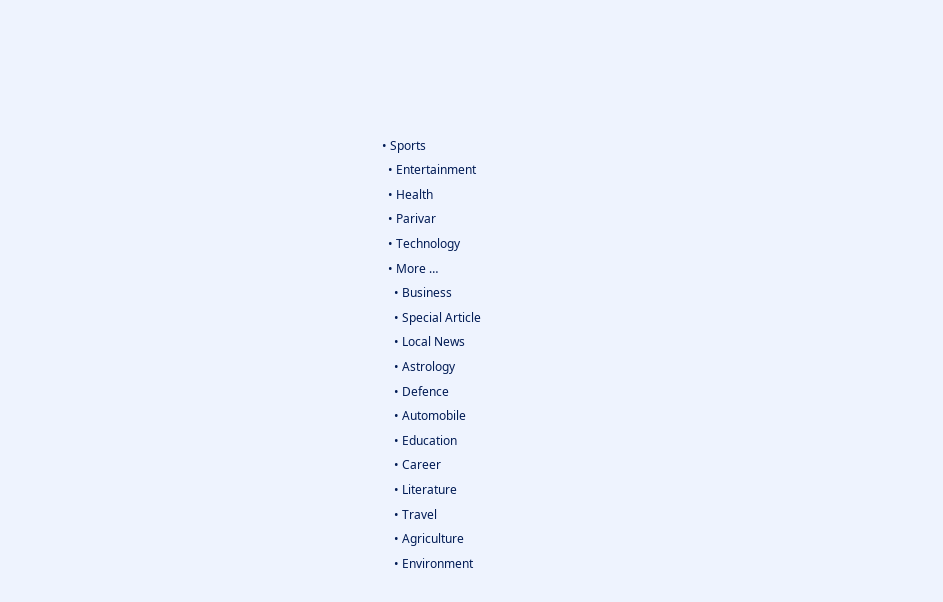• Sports
  • Entertainment
  • Health
  • Parivar
  • Technology
  • More …
    • Business
    • Special Article
    • Local News
    • Astrology
    • Defence
    • Automobile
    • Education
    • Career
    • Literature
    • Travel
    • Agriculture
    • Environment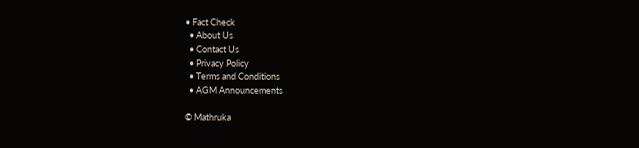• Fact Check
  • About Us
  • Contact Us
  • Privacy Policy
  • Terms and Conditions
  • AGM Announcements

© Mathruka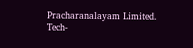Pracharanalayam Limited.
Tech-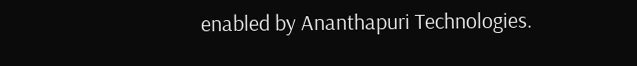enabled by Ananthapuri Technologies.